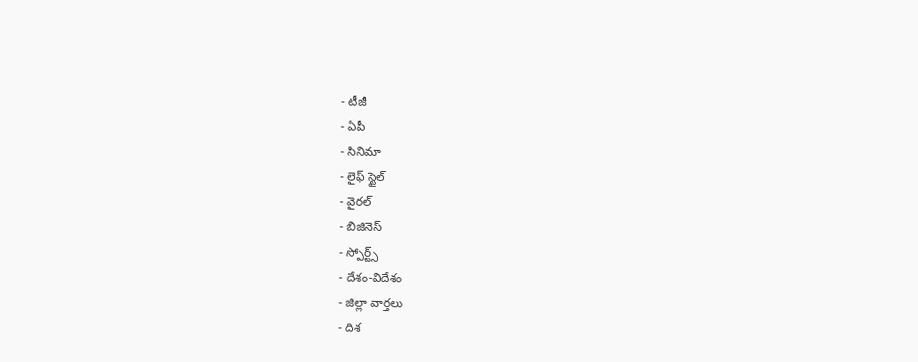- టీజీ
- ఏపీ
- సినిమా
- లైఫ్ స్టైల్
- వైరల్
- బిజినెస్
- స్పోర్ట్స్
- దేశం-విదేశం
- జిల్లా వార్తలు
- దిశ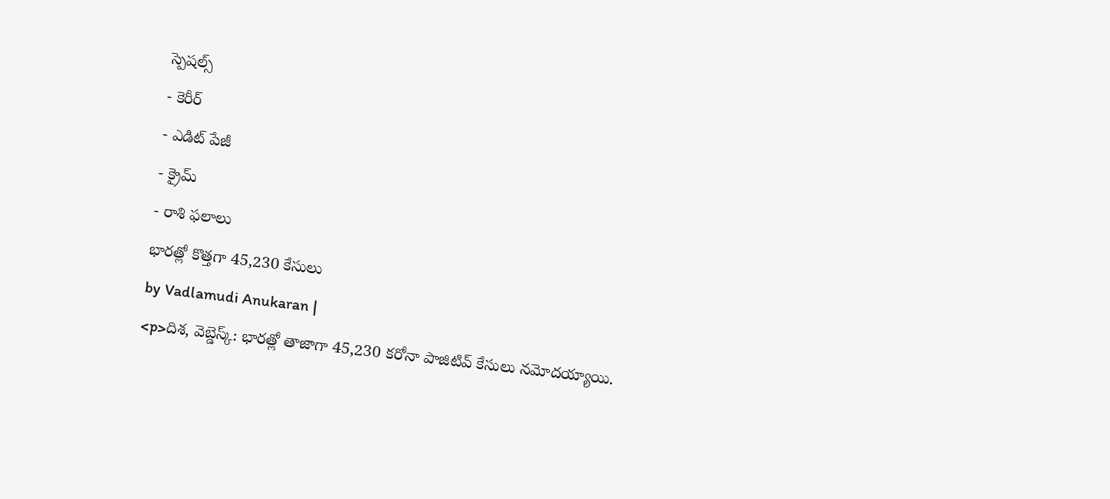స్పెషల్స్
- కెరీర్
- ఎడిట్ పేజీ
- క్రైమ్
- రాశి ఫలాలు
భారత్లో కొత్తగా 45,230 కేసులు
by Vadlamudi Anukaran |
<p>దిశ, వెబ్డెస్క్: భారత్లో తాజాగా 45,230 కరోనా పాజిటివ్ కేసులు నమోదయ్యాయి.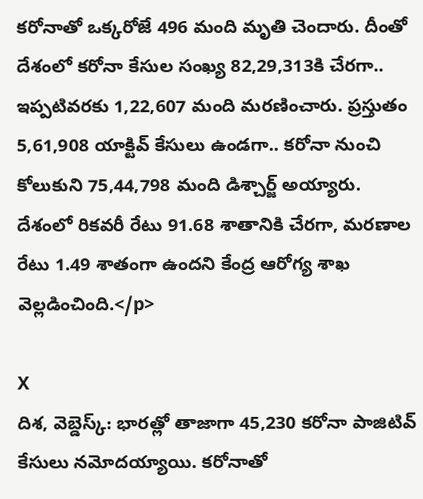కరోనాతో ఒక్కరోజే 496 మంది మృతి చెందారు. దీంతో దేశంలో కరోనా కేసుల సంఖ్య 82,29,313కి చేరగా.. ఇప్పటివరకు 1,22,607 మంది మరణించారు. ప్రస్తుతం 5,61,908 యాక్టివ్ కేసులు ఉండగా.. కరోనా నుంచి కోలుకుని 75,44,798 మంది డిశ్చార్జ్ అయ్యారు. దేశంలో రికవరీ రేటు 91.68 శాతానికి చేరగా, మరణాల రేటు 1.49 శాతంగా ఉందని కేంద్ర ఆరోగ్య శాఖ వెల్లడించింది.</p>

X
దిశ, వెబ్డెస్క్: భారత్లో తాజాగా 45,230 కరోనా పాజిటివ్ కేసులు నమోదయ్యాయి. కరోనాతో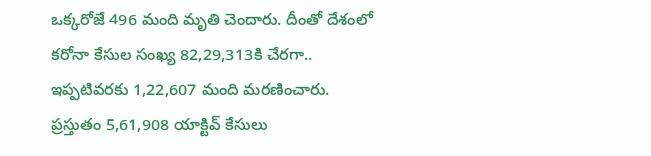ఒక్కరోజే 496 మంది మృతి చెందారు. దీంతో దేశంలో కరోనా కేసుల సంఖ్య 82,29,313కి చేరగా.. ఇప్పటివరకు 1,22,607 మంది మరణించారు. ప్రస్తుతం 5,61,908 యాక్టివ్ కేసులు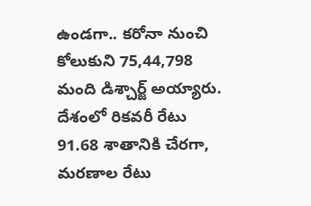ఉండగా.. కరోనా నుంచి కోలుకుని 75,44,798 మంది డిశ్చార్జ్ అయ్యారు. దేశంలో రికవరీ రేటు 91.68 శాతానికి చేరగా, మరణాల రేటు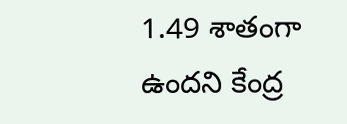1.49 శాతంగా ఉందని కేంద్ర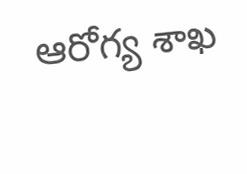ఆరోగ్య శాఖ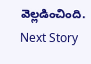వెల్లడించింది.
Next Story